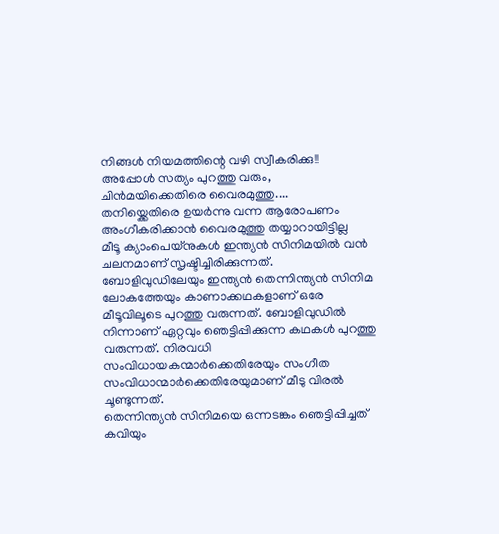നിങ്ങൾ നിയമത്തിന്റെ വഴി സ്വീകരിക്കു!! അപ്പോൾ സത്യം പുറത്തു വരും, ചിൻമയിക്കെതിരെ വൈരമുത്തു....
തനിയ്ക്കെതിരെ ഉയർന്നു വന്ന ആരോപണം അംഗീകരിക്കാൻ വൈരമുത്തു തയ്യാറായിട്ടില്ല
മീടൂ ക്യാംപെയ്നുകൾ ഇന്ത്യൻ സിനിമയിൽ വൻ ചലനമാണ് സൃഷ്ടിച്ചിരിക്കുന്നത്. ബോളിവുഡിലേയും ഇന്ത്യൻ തെന്നിന്ത്യൻ സിനിമ ലോകത്തേയും കാണാക്കഥകളാണ് ഒരേ മീടൂവിലൂടെ പുറത്തു വരുന്നത്. ബോളിവുഡിൽ നിന്നാണ് ഏറ്റവും ഞെട്ടിപ്പിക്കുന്ന കഥകൾ പുറത്തു വരുന്നത്. നിരവധി സംവിധായകന്മാർക്കെതിരേയും സംഗീത സംവിധാന്മാർക്കെതിരേയുമാണ് മീടു വിരൽ ചൂണ്ടുന്നത്.
തെന്നിന്ത്യൻ സിനിമയെ ഒന്നടങ്കം ഞെട്ടിപ്പിച്ചത് കവിയും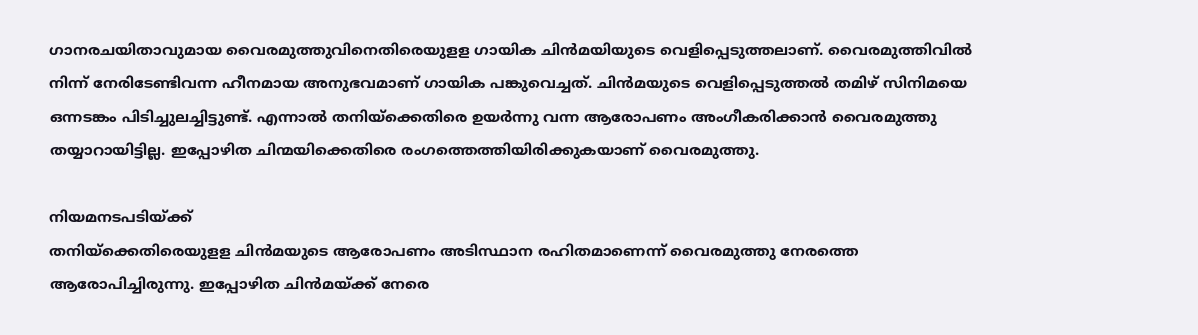ഗാനരചയിതാവുമായ വൈരമുത്തുവിനെതിരെയുളള ഗായിക ചിൻമയിയുടെ വെളിപ്പെടുത്തലാണ്. വൈരമുത്തിവിൽ നിന്ന് നേരിടേണ്ടിവന്ന ഹീനമായ അനുഭവമാണ് ഗായിക പങ്കുവെച്ചത്. ചിൻമയുടെ വെളിപ്പെടുത്തൽ തമിഴ് സിനിമയെ ഒന്നടങ്കം പിടിച്ചുലച്ചിട്ടുണ്ട്. എന്നാൽ തനിയ്ക്കെതിരെ ഉയർന്നു വന്ന ആരോപണം അംഗീകരിക്കാൻ വൈരമുത്തു തയ്യാറായിട്ടില്ല. ഇപ്പോഴിത ചിന്മയിക്കെതിരെ രംഗത്തെത്തിയിരിക്കുകയാണ് വൈരമുത്തു.

നിയമനടപടിയ്ക്ക്
തനിയ്ക്കെതിരെയുളള ചിൻമയുടെ ആരോപണം അടിസ്ഥാന രഹിതമാണെന്ന് വൈരമുത്തു നേരത്തെ ആരോപിച്ചിരുന്നു. ഇപ്പോഴിത ചിൻമയ്ക്ക് നേരെ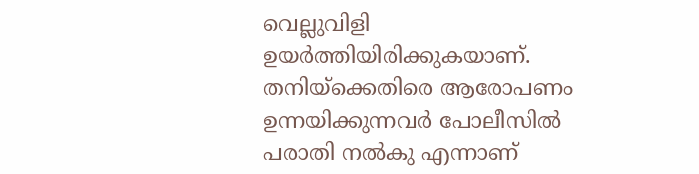വെല്ലുവിളി ഉയർത്തിയിരിക്കുകയാണ്. തനിയ്ക്കെതിരെ ആരോപണം ഉന്നയിക്കുന്നവർ പോലീസിൽ പരാതി നൽകു എന്നാണ്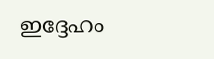ഇദ്ദേഹം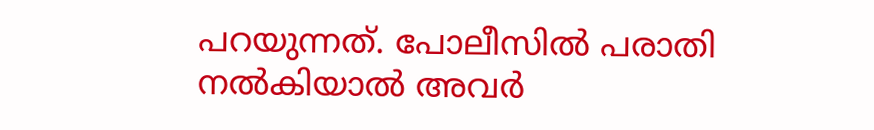പറയുന്നത്. പോലീസിൽ പരാതി നൽകിയാൽ അവർ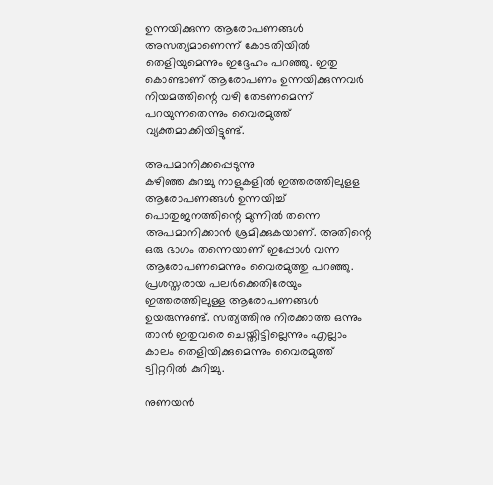ഉന്നയിക്കുന്ന ആരോപണങ്ങൾ അസത്യമാണെന്ന് കോടതിയിൽ തെളിയുമെന്നും ഇദ്ദേഹം പറഞ്ഞു. ഇതു കൊണ്ടാണ് ആരോപണം ഉന്നയിക്കുന്നവർ നിയമത്തിന്റെ വഴി തേടണമെന്ന് പറയുന്നതെന്നും വൈരമുത്ത് വ്യക്തമാക്കിയിട്ടുണ്ട്.

അപമാനിക്കപ്പെടുന്നു
കഴിഞ്ഞ കുറച്ചു നാളുകളിൽ ഇത്തരത്തിലുളള ആരോപണങ്ങൾ ഉന്നയിച്ച് പൊതുജനത്തിന്റെ മുന്നിൽ തന്നെ അപമാനിക്കാൻ ശ്രമിക്കുകയാണ്. അതിന്റെ ഒരു ഭാഗം തന്നെയാണ് ഇപ്പോൾ വന്ന ആരോപണമെന്നും വൈരമുത്തു പറഞ്ഞു. പ്രശസ്തരായ പലർക്കെതിരേയും ഇത്തരത്തിലുള്ള ആരോപണങ്ങൾ ഉയരുന്നുണ്ട്. സത്യത്തിനു നിരക്കാത്ത ഒന്നും താൻ ഇതുവരെ ചെയ്തിട്ടില്ലെന്നും എല്ലാം കാലം തെളിയിക്കുമെന്നും വൈരമുത്ത് ട്വിറ്ററിൽ കുറിച്ചു.

നുണയൻ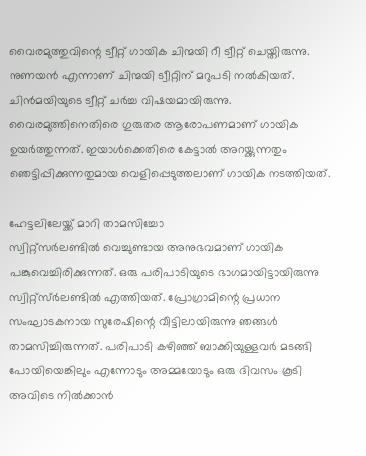വൈരമുത്തുവിന്റെ ട്വീറ്റ് ഗായിക ചിന്മയി റീ ട്വീറ്റ് ചെയ്തിരുന്നു. നുണയൻ എന്നാണ് ചിന്മയി ട്വീറ്റിന് മറുപടി നൽകിയത്. ചിൻമയിയുടെ ട്വീറ്റ് ചർച്ച വിഷയമായിരുന്നു. വൈരമുത്തിനെതിരെ ഗുരുതര ആരോപണമാണ് ഗായിക ഉയർത്തുന്നത്. ഇയാൾക്കെതിരെ കേട്ടാൽ അറയ്ക്കുന്നതും ഞെട്ടിപ്പിക്കുന്നതുമായ വെളിപ്പെടുത്തലാണ് ഗായിക നടത്തിയത്.

ഹേട്ടലിലേയ്ക്ക് മാറി താമസിച്ചോ
സ്വിറ്റ്സർലണ്ടിൽ വെച്ചുണ്ടായ അനുഭവമാണ് ഗായിക പങ്കുവെച്ചിരിക്കുന്നത്. ഒരു പരിപാടിയുടെ ഭാഗമായിട്ടായിരുന്നു സ്വിറ്റ്സ്ർലണ്ടിൽ എത്തിയത്. പ്രോഗ്രാമിന്റെ പ്രധാന സംഘാടകനായ സുരേഷിന്റെ വീട്ടിലായിരുന്നു ഞങ്ങൾ താമസിച്ചിരുന്നത്. പരിപാടി കഴിഞ്ഞ് ബാക്കിയുള്ളവർ മടങ്ങി പോയിയെങ്കിലും എന്നോടും അമ്മയോടും ഒരു ദിവസം കൂടി അവിടെ നിൽക്കാൻ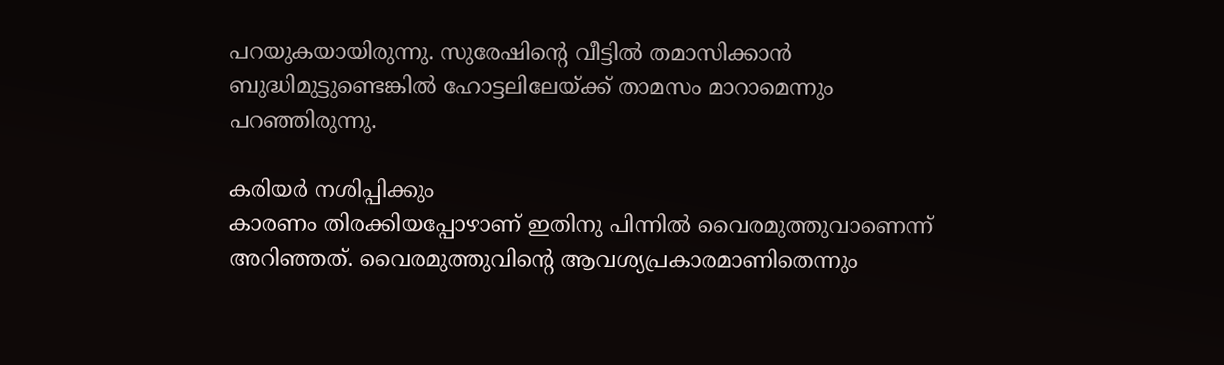പറയുകയായിരുന്നു. സുരേഷിന്റെ വീട്ടിൽ തമാസിക്കാൻ ബുദ്ധിമുട്ടുണ്ടെങ്കിൽ ഹോട്ടലിലേയ്ക്ക് താമസം മാറാമെന്നും പറഞ്ഞിരുന്നു.

കരിയർ നശിപ്പിക്കും
കാരണം തിരക്കിയപ്പോഴാണ് ഇതിനു പിന്നിൽ വൈരമുത്തുവാണെന്ന് അറിഞ്ഞത്. വൈരമുത്തുവിന്റെ ആവശ്യപ്രകാരമാണിതെന്നും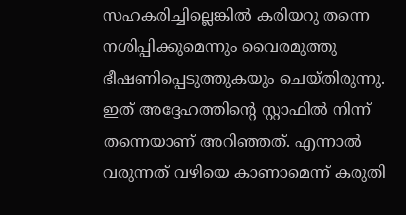സഹകരിച്ചില്ലെങ്കിൽ കരിയറു തന്നെ നശിപ്പിക്കുമെന്നും വൈരമുത്തു ഭീഷണിപ്പെടുത്തുകയും ചെയ്തിരുന്നു. ഇത് അദ്ദേഹത്തിന്റെ സ്റ്റാഫിൽ നിന്ന് തന്നെയാണ് അറിഞ്ഞത്. എന്നാൽ വരുന്നത് വഴിയെ കാണാമെന്ന് കരുതി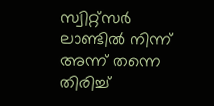സ്വിറ്റ്സർ ലാണ്ടിൽ നിന്ന് അന്ന് തന്നെ തിരിച്ച്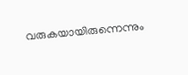വരുകയായിരുന്നെന്നും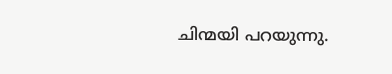ചിന്മയി പറയുന്നു.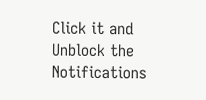Click it and Unblock the Notifications